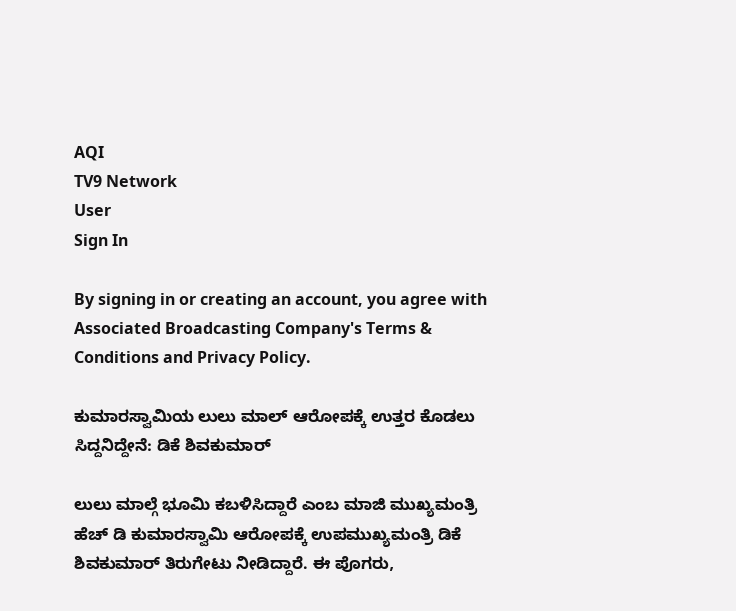AQI
TV9 Network
User
Sign In

By signing in or creating an account, you agree with Associated Broadcasting Company's Terms & Conditions and Privacy Policy.

ಕುಮಾರಸ್ವಾಮಿಯ ಲುಲು ಮಾಲ್ ಆರೋಪಕ್ಕೆ ಉತ್ತರ ಕೊಡಲು ಸಿದ್ದನಿದ್ದೇನೆ: ಡಿಕೆ ಶಿವಕುಮಾರ್

ಲುಲು ಮಾಲ್ಗೆ ಭೂಮಿ ಕಬಳಿಸಿದ್ದಾರೆ ಎಂಬ ಮಾಜಿ ಮುಖ್ಯಮಂತ್ರಿ ಹೆಚ್ ಡಿ ಕುಮಾರಸ್ವಾಮಿ ಆರೋಪಕ್ಕೆ ಉಪಮುಖ್ಯಮಂತ್ರಿ ಡಿಕೆ ಶಿವಕುಮಾರ್ ತಿರುಗೇಟು ನೀಡಿದ್ದಾರೆ. ಈ ಪೊಗರು,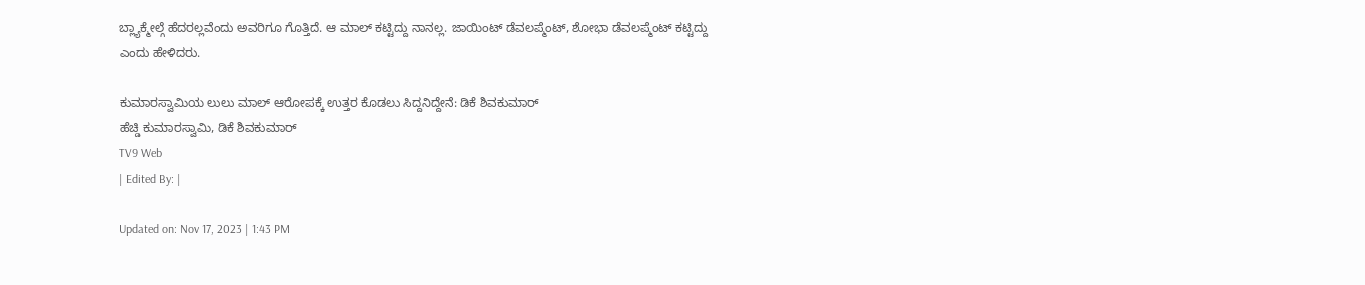ಬ್ಲ್ಯಾಕ್ಮೇಲ್ಗೆ ಹೆದರಲ್ಲವೆಂದು ಅವರಿಗೂ ಗೊತ್ತಿದೆ. ಆ ಮಾಲ್ ಕಟ್ಟಿದ್ದು ನಾನಲ್ಲ. ಜಾಯಿಂಟ್ ಡೆವಲಪ್ಮೆಂಟ್, ಶೋಭಾ ಡೆವಲಪ್ಮೆಂಟ್ ಕಟ್ಟಿದ್ದು ಎಂದು ಹೇಳಿದರು.

ಕುಮಾರಸ್ವಾಮಿಯ ಲುಲು ಮಾಲ್ ಆರೋಪಕ್ಕೆ ಉತ್ತರ ಕೊಡಲು ಸಿದ್ದನಿದ್ದೇನೆ: ಡಿಕೆ ಶಿವಕುಮಾರ್
ಹೆಚ್ಡಿ ಕುಮಾರಸ್ವಾಮಿ, ಡಿಕೆ ಶಿವಕುಮಾರ್
TV9 Web
| Edited By: |

Updated on: Nov 17, 2023 | 1:43 PM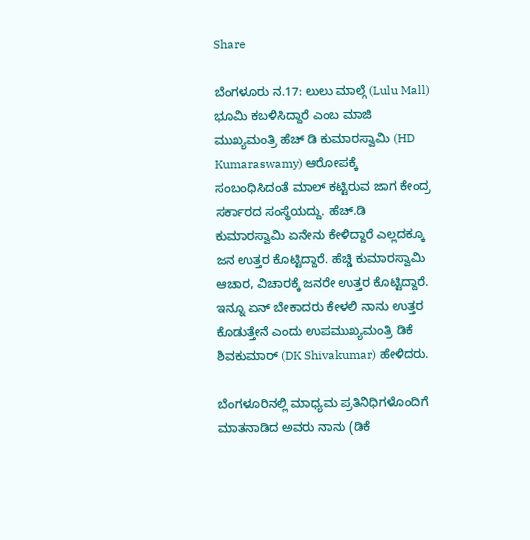Share

ಬೆಂಗಳೂರು ನ.17: ಲುಲು ಮಾಲ್ಗೆ (Lulu Mall) ಭೂಮಿ ಕಬಳಿಸಿದ್ದಾರೆ ಎಂಬ ಮಾಜಿ ಮುಖ್ಯಮಂತ್ರಿ ಹೆಚ್ ಡಿ ಕುಮಾರಸ್ವಾಮಿ (HD Kumaraswamy) ಆರೋಪಕ್ಕೆ ಸಂಬಂಧಿಸಿದಂತೆ ಮಾಲ್ ಕಟ್ಟಿರುವ ಜಾಗ ಕೇಂದ್ರ ಸರ್ಕಾರದ ಸಂಸ್ಥೆಯದ್ದು. ಹೆಚ್.ಡಿ ಕುಮಾರಸ್ವಾಮಿ ಏನೇನು ಕೇಳಿದ್ದಾರೆ ಎಲ್ಲದಕ್ಕೂ ಜನ ಉತ್ತರ ಕೊಟ್ಟಿದ್ದಾರೆ. ಹೆಚ್ಡಿ ಕುಮಾರಸ್ವಾಮಿ ಆಚಾರ, ವಿಚಾರಕ್ಕೆ ಜನರೇ ಉತ್ತರ ಕೊಟ್ಟಿದ್ದಾರೆ. ಇನ್ನೂ ಏನ್ ಬೇಕಾದರು ಕೇಳಲಿ ನಾನು ಉತ್ತರ ಕೊಡುತ್ತೇನೆ ಎಂದು ಉಪಮುಖ್ಯಮಂತ್ರಿ ಡಿಕೆ ಶಿವಕುಮಾರ್ (DK Shivakumar) ಹೇಳಿದರು.

ಬೆಂಗಳೂರಿನಲ್ಲಿ ಮಾಧ್ಯಮ ಪ್ರತಿನಿಧಿಗಳೊಂದಿಗೆ ಮಾತನಾಡಿದ ಅವರು ನಾನು (ಡಿಕೆ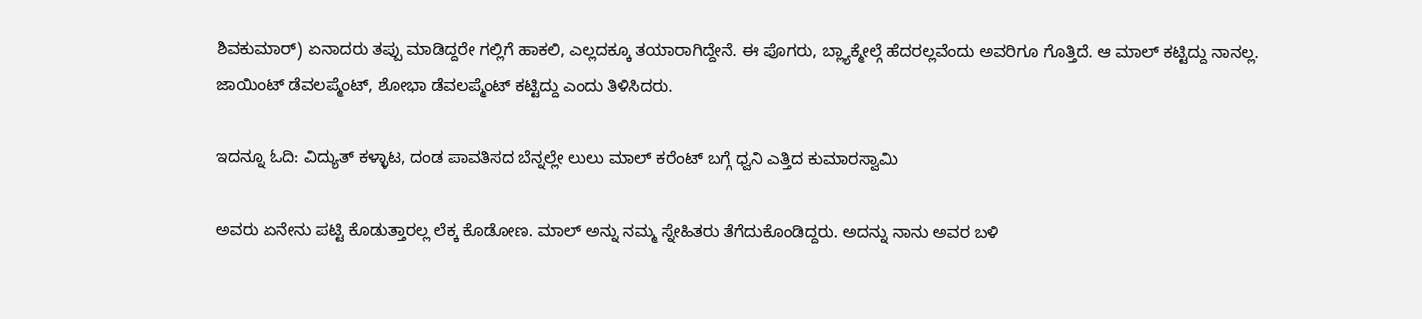ಶಿವಕುಮಾರ್) ಏನಾದರು ತಪ್ಪು ಮಾಡಿದ್ದರೇ ಗಲ್ಲಿಗೆ ಹಾಕಲಿ, ಎಲ್ಲದಕ್ಕೂ ತಯಾರಾಗಿದ್ದೇನೆ. ಈ ಪೊಗರು, ಬ್ಲ್ಯಾಕ್ಮೇಲ್ಗೆ ಹೆದರಲ್ಲವೆಂದು ಅವರಿಗೂ ಗೊತ್ತಿದೆ. ಆ ಮಾಲ್ ಕಟ್ಟಿದ್ದು ನಾನಲ್ಲ. ಜಾಯಿಂಟ್ ಡೆವಲಪ್ಮೆಂಟ್, ಶೋಭಾ ಡೆವಲಪ್ಮೆಂಟ್ ಕಟ್ಟಿದ್ದು ಎಂದು ತಿಳಿಸಿದರು.

ಇದನ್ನೂ ಓದಿ: ವಿದ್ಯುತ್ ಕಳ್ಳಾಟ, ದಂಡ ಪಾವತಿಸದ ಬೆನ್ನಲ್ಲೇ ಲುಲು ಮಾಲ್ ಕರೆಂಟ್ ಬಗ್ಗೆ ಧ್ವನಿ ಎತ್ತಿದ ಕುಮಾರಸ್ವಾಮಿ

ಅವರು ಏನೇನು ಪಟ್ಟಿ ಕೊಡುತ್ತಾರಲ್ಲ ಲೆಕ್ಕ ಕೊಡೋಣ. ಮಾಲ್ ಅನ್ನು ನಮ್ಮ ಸ್ನೇಹಿತರು ತೆಗೆದುಕೊಂಡಿದ್ದರು. ಅದನ್ನು ನಾನು ಅವರ ಬಳಿ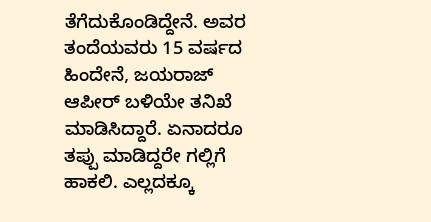ತೆಗೆದುಕೊಂಡಿದ್ದೇನೆ. ಅವರ ತಂದೆಯವರು 15 ವರ್ಷದ ಹಿಂದೇನೆ, ಜಯರಾಜ್ ಆಪೀರ್ ಬಳಿಯೇ ತನಿಖೆ ಮಾಡಿಸಿದ್ದಾರೆ. ಏನಾದರೂ ತಪ್ಪು ಮಾಡಿದ್ದರೇ ಗಲ್ಲಿಗೆ ಹಾಕಲಿ. ಎಲ್ಲದಕ್ಕೂ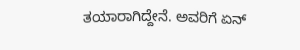ತಯಾರಾಗಿದ್ದೇನೆ. ಅವರಿಗೆ ಏನ್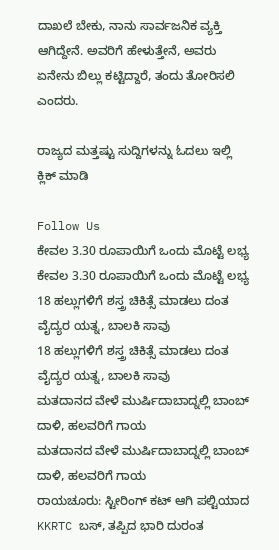ದಾಖಲೆ ಬೇಕು, ನಾನು ಸಾರ್ವಜನಿಕ ವ್ಯಕ್ತಿ ಆಗಿದ್ದೇನೆ. ಅವರಿಗೆ ಹೇಳುತ್ತೇನೆ, ಅವರು ಏನೇನು ಬಿಲ್ಲು ಕಟ್ಟಿದ್ದಾರೆ, ತಂದು ತೋರಿಸಲಿ ಎಂದರು.

ರಾಜ್ಯದ ಮತ್ತಷ್ಟು ಸುದ್ದಿಗಳನ್ನು ಓದಲು ಇಲ್ಲಿ ಕ್ಲಿಕ್ ಮಾಡಿ

Follow Us
ಕೇವಲ 3.30 ರೂಪಾಯಿಗೆ ಒಂದು ಮೊಟ್ಟೆ ಲಭ್ಯ
ಕೇವಲ 3.30 ರೂಪಾಯಿಗೆ ಒಂದು ಮೊಟ್ಟೆ ಲಭ್ಯ
18 ಹಲ್ಲುಗಳಿಗೆ ಶಸ್ತ್ರ ಚಿಕಿತ್ಸೆ ಮಾಡಲು ದಂತ ವೈದ್ಯರ ಯತ್ನ, ಬಾಲಕಿ ಸಾವು
18 ಹಲ್ಲುಗಳಿಗೆ ಶಸ್ತ್ರ ಚಿಕಿತ್ಸೆ ಮಾಡಲು ದಂತ ವೈದ್ಯರ ಯತ್ನ, ಬಾಲಕಿ ಸಾವು
ಮತದಾನದ ವೇಳೆ ಮುರ್ಷಿದಾಬಾದ್ನಲ್ಲಿ ಬಾಂಬ್ ದಾಳಿ, ಹಲವರಿಗೆ ಗಾಯ
ಮತದಾನದ ವೇಳೆ ಮುರ್ಷಿದಾಬಾದ್ನಲ್ಲಿ ಬಾಂಬ್ ದಾಳಿ, ಹಲವರಿಗೆ ಗಾಯ
ರಾಯಚೂರು: ಸ್ಟೀರಿಂಗ್ ಕಟ್ ಆಗಿ ಪಲ್ಟಿಯಾದ KKRTC ಬಸ್, ತಪ್ಪಿದ ಭಾರಿ ದುರಂತ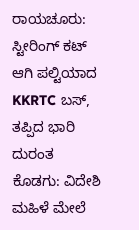ರಾಯಚೂರು: ಸ್ಟೀರಿಂಗ್ ಕಟ್ ಆಗಿ ಪಲ್ಟಿಯಾದ KKRTC ಬಸ್, ತಪ್ಪಿದ ಭಾರಿ ದುರಂತ
ಕೊಡಗು: ವಿದೇಶಿ ಮಹಿಳೆ ಮೇಲೆ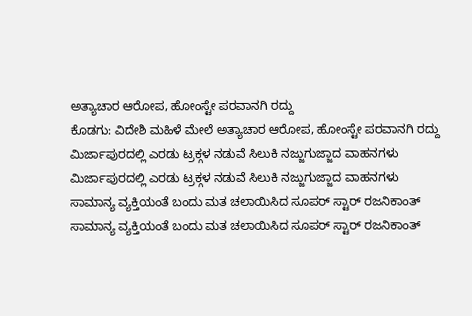ಅತ್ಯಾಚಾರ ಆರೋಪ, ಹೋಂಸ್ಟೇ ಪರವಾನಗಿ ರದ್ದು
ಕೊಡಗು: ವಿದೇಶಿ ಮಹಿಳೆ ಮೇಲೆ ಅತ್ಯಾಚಾರ ಆರೋಪ, ಹೋಂಸ್ಟೇ ಪರವಾನಗಿ ರದ್ದು
ಮಿರ್ಜಾಪುರದಲ್ಲಿ ಎರಡು ಟ್ರಕ್ಗಳ ನಡುವೆ ಸಿಲುಕಿ ನಜ್ಜುಗುಜ್ಜಾದ ವಾಹನಗಳು
ಮಿರ್ಜಾಪುರದಲ್ಲಿ ಎರಡು ಟ್ರಕ್ಗಳ ನಡುವೆ ಸಿಲುಕಿ ನಜ್ಜುಗುಜ್ಜಾದ ವಾಹನಗಳು
ಸಾಮಾನ್ಯ ವ್ಯಕ್ತಿಯಂತೆ ಬಂದು ಮತ ಚಲಾಯಿಸಿದ ಸೂಪರ್ ಸ್ಟಾರ್ ರಜನಿಕಾಂತ್
ಸಾಮಾನ್ಯ ವ್ಯಕ್ತಿಯಂತೆ ಬಂದು ಮತ ಚಲಾಯಿಸಿದ ಸೂಪರ್ ಸ್ಟಾರ್ ರಜನಿಕಾಂತ್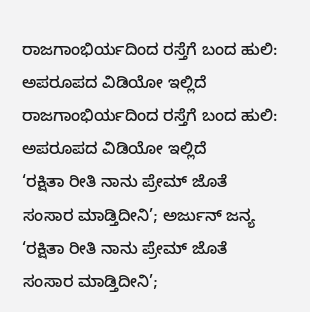ರಾಜಗಾಂಭಿರ್ಯದಿಂದ ರಸ್ತೆಗೆ ಬಂದ ಹುಲಿ: ಅಪರೂಪದ ವಿಡಿಯೋ ಇಲ್ಲಿದೆ
ರಾಜಗಾಂಭಿರ್ಯದಿಂದ ರಸ್ತೆಗೆ ಬಂದ ಹುಲಿ: ಅಪರೂಪದ ವಿಡಿಯೋ ಇಲ್ಲಿದೆ
‘ರಕ್ಷಿತಾ ರೀತಿ ನಾನು ಪ್ರೇಮ್ ಜೊತೆ ಸಂಸಾರ ಮಾಡ್ತಿದೀನಿ’; ಅರ್ಜುನ್ ಜನ್ಯ
‘ರಕ್ಷಿತಾ ರೀತಿ ನಾನು ಪ್ರೇಮ್ ಜೊತೆ ಸಂಸಾರ ಮಾಡ್ತಿದೀನಿ’;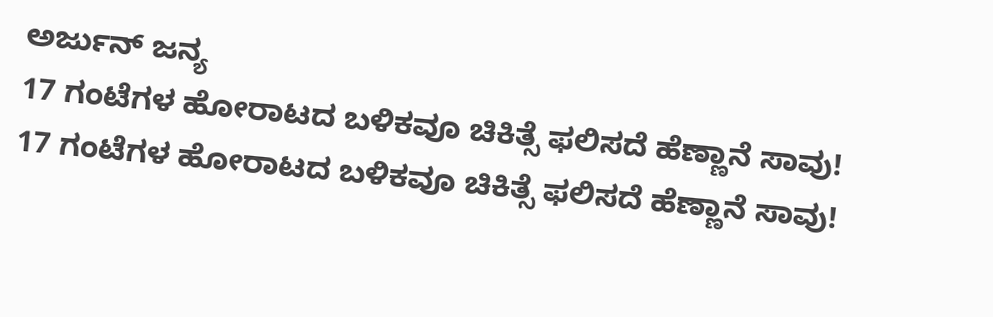ಅರ್ಜುನ್ ಜನ್ಯ
17 ಗಂಟೆಗಳ ಹೋರಾಟದ ಬಳಿಕವೂ ಚಿಕಿತ್ಸೆ ಫಲಿಸದೆ ಹೆಣ್ಣಾನೆ ಸಾವು!
17 ಗಂಟೆಗಳ ಹೋರಾಟದ ಬಳಿಕವೂ ಚಿಕಿತ್ಸೆ ಫಲಿಸದೆ ಹೆಣ್ಣಾನೆ ಸಾವು!